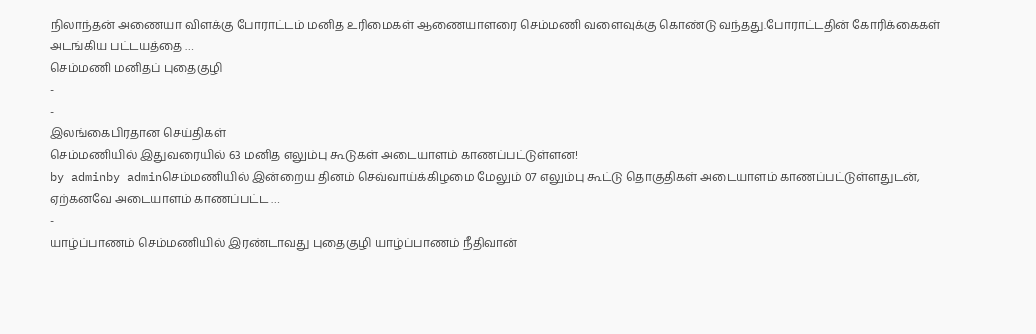நிலாந்தன் அணையா விளக்கு போராட்டம் மனித உரிமைகள் ஆணையாளரை செம்மணி வளைவுக்கு கொண்டு வந்தது.போராட்டதின் கோரிக்கைகள் அடங்கிய பட்டயத்தை …
செம்மணி மனிதப் புதைகுழி
-
-
இலங்கைபிரதான செய்திகள்
செம்மணியில் இதுவரையில் 63 மனித எலும்பு கூடுகள் அடையாளம் காணப்பட்டுள்ளன!
by adminby adminசெம்மணியில் இன்றைய தினம் செவ்வாய்க்கிழமை மேலும் 07 எலும்பு கூட்டு தொகுதிகள் அடையாளம் காணப்பட்டுள்ளதுடன், ஏற்கனவே அடையாளம் காணப்பட்ட …
-
யாழ்ப்பாணம் செம்மணியில் இரண்டாவது புதைகுழி யாழ்ப்பாணம் நீதிவான்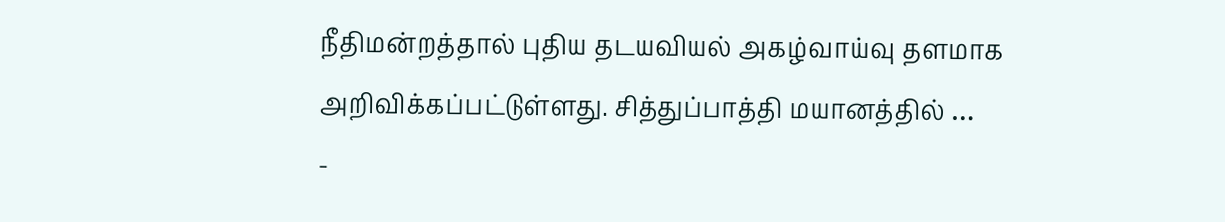நீதிமன்றத்தால் புதிய தடயவியல் அகழ்வாய்வு தளமாக அறிவிக்கப்பட்டுள்ளது. சித்துப்பாத்தி மயானத்தில் …
-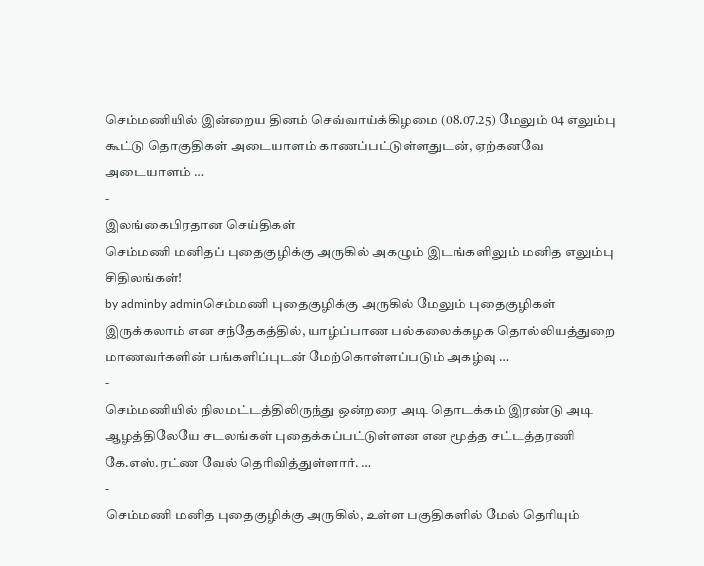செம்மணியில் இன்றைய தினம் செவ்வாய்க்கிழமை (08.07.25) மேலும் 04 எலும்பு கூட்டு தொகுதிகள் அடையாளம் காணப்பட்டுள்ளதுடன், ஏற்கனவே அடையாளம் …
-
இலங்கைபிரதான செய்திகள்
செம்மணி மனிதப் புதைகுழிக்கு அருகில் அகழும் இடங்களிலும் மனித எலும்பு சிதிலங்கள்!
by adminby adminசெம்மணி புதைகுழிக்கு அருகில் மேலும் புதைகுழிகள் இருக்கலாம் என சந்தேகத்தில், யாழ்ப்பாண பல்கலைக்கழக தொல்லியத்துறை மாணவர்களின் பங்களிப்புடன் மேற்கொள்ளப்படும் அகழ்வு …
-
செம்மணியில் நிலமட்டத்திலிருந்து ஒன்றரை அடி தொடக்கம் இரண்டு அடி ஆழத்திலேயே சடலங்கள் புதைக்கப்பட்டுள்ளன என மூத்த சட்டத்தரணி கே.எஸ்.ரட்ண வேல் தெரிவித்துள்ளார். …
-
செம்மணி மனித புதைகுழிக்கு அருகில், உள்ள பகுதிகளில் மேல் தெரியும்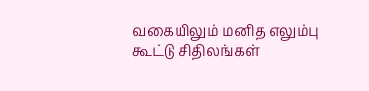வகையிலும் மனித எலும்பு கூட்டு சிதிலங்கள்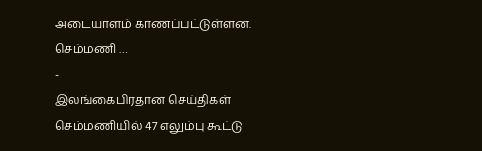அடையாளம் காணப்பட்டுள்ளன. செம்மணி …
-
இலங்கைபிரதான செய்திகள்
செம்மணியில் 47 எலும்பு கூட்டு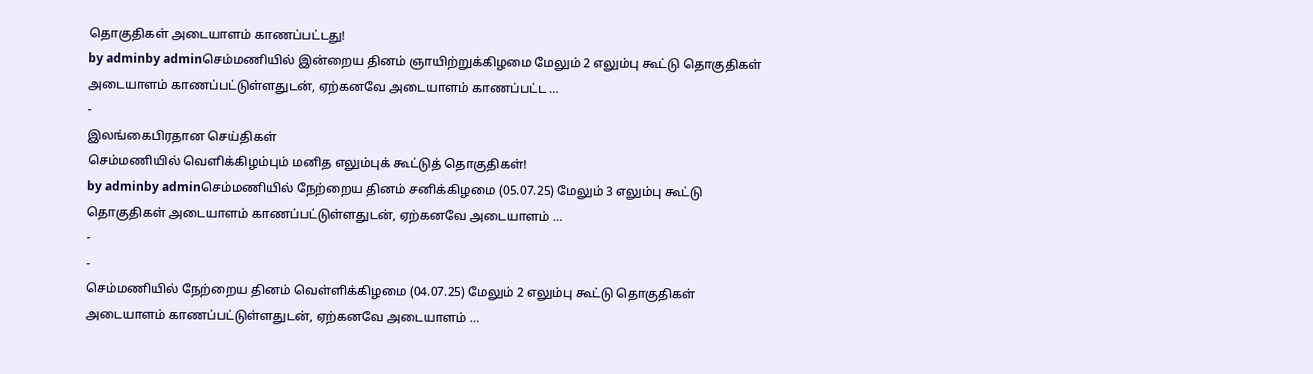தொகுதிகள் அடையாளம் காணப்பட்டது!
by adminby adminசெம்மணியில் இன்றைய தினம் ஞாயிற்றுக்கிழமை மேலும் 2 எலும்பு கூட்டு தொகுதிகள் அடையாளம் காணப்பட்டுள்ளதுடன், ஏற்கனவே அடையாளம் காணப்பட்ட …
-
இலங்கைபிரதான செய்திகள்
செம்மணியில் வெளிக்கிழம்பும் மனித எலும்புக் கூட்டுத் தொகுதிகள்!
by adminby adminசெம்மணியில் நேற்றைய தினம் சனிக்கிழமை (05.07.25) மேலும் 3 எலும்பு கூட்டு தொகுதிகள் அடையாளம் காணப்பட்டுள்ளதுடன், ஏற்கனவே அடையாளம் …
-
-
செம்மணியில் நேற்றைய தினம் வெள்ளிக்கிழமை (04.07.25) மேலும் 2 எலும்பு கூட்டு தொகுதிகள் அடையாளம் காணப்பட்டுள்ளதுடன், ஏற்கனவே அடையாளம் …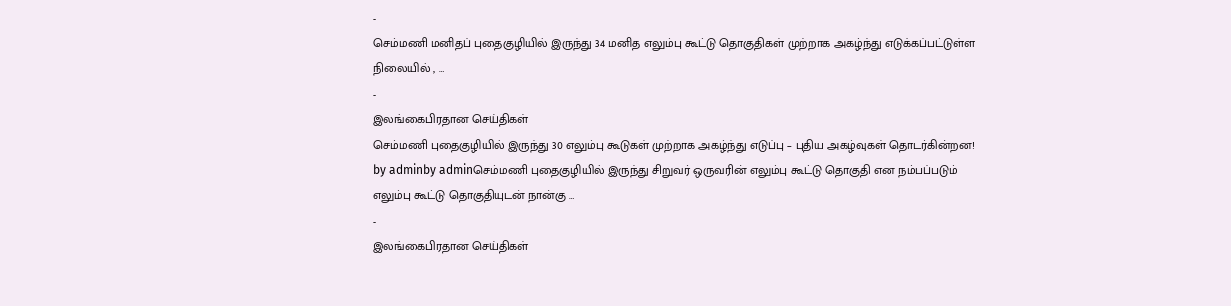-
செம்மணி மனிதப் புதைகுழியில் இருந்து 34 மனித எலும்பு கூட்டு தொகுதிகள் முற்றாக அகழ்ந்து எடுக்கப்பட்டுள்ள நிலையில் , …
-
இலங்கைபிரதான செய்திகள்
செம்மணி புதைகுழியில் இருந்து 30 எலும்பு கூடுகள் முற்றாக அகழ்ந்து எடுப்பு – புதிய அகழ்வுகள் தொடர்கின்றன!
by adminby adminசெம்மணி புதைகுழியில் இருந்து சிறுவர் ஒருவரின் எலும்பு கூட்டு தொகுதி என நம்பப்படும் எலும்பு கூட்டு தொகுதியுடன் நான்கு …
-
இலங்கைபிரதான செய்திகள்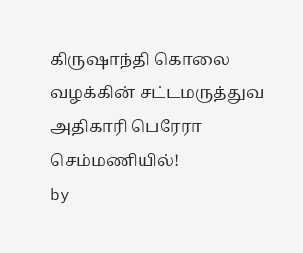கிருஷாந்தி கொலை வழக்கின் சட்டமருத்துவ அதிகாரி பெரேரா செம்மணியில்!
by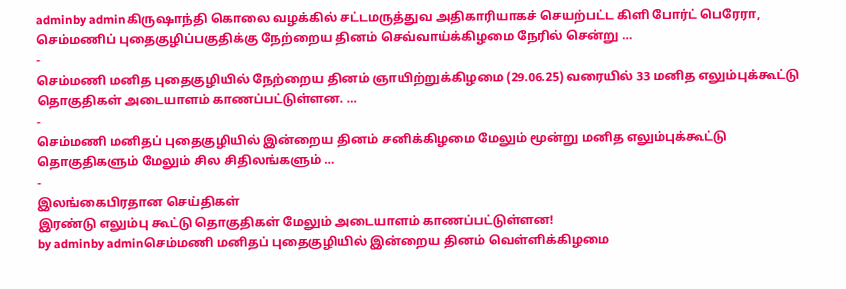adminby adminகிருஷாந்தி கொலை வழக்கில் சட்டமருத்துவ அதிகாரியாகச் செயற்பட்ட கிளி போர்ட் பெரேரா, செம்மணிப் புதைகுழிப்பகுதிக்கு நேற்றைய தினம் செவ்வாய்க்கிழமை நேரில் சென்று …
-
செம்மணி மனித புதைகுழியில் நேற்றைய தினம் ஞாயிற்றுக்கிழமை (29.06.25) வரையில் 33 மனித எலும்புக்கூட்டு தொகுதிகள் அடையாளம் காணப்பட்டுள்ளன. …
-
செம்மணி மனிதப் புதைகுழியில் இன்றைய தினம் சனிக்கிழமை மேலும் மூன்று மனித எலும்புக்கூட்டு தொகுதிகளும் மேலும் சில சிதிலங்களும் …
-
இலங்கைபிரதான செய்திகள்
இரண்டு எலும்பு கூட்டு தொகுதிகள் மேலும் அடையாளம் காணப்பட்டுள்ளன!
by adminby adminசெம்மணி மனிதப் புதைகுழியில் இன்றைய தினம் வெள்ளிக்கிழமை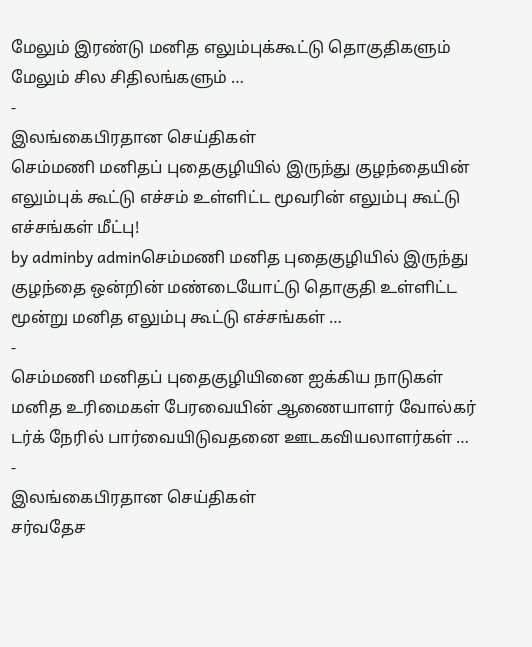மேலும் இரண்டு மனித எலும்புக்கூட்டு தொகுதிகளும் மேலும் சில சிதிலங்களும் …
-
இலங்கைபிரதான செய்திகள்
செம்மணி மனிதப் புதைகுழியில் இருந்து குழந்தையின் எலும்புக் கூட்டு எச்சம் உள்ளிட்ட மூவரின் எலும்பு கூட்டு எச்சங்கள் மீட்பு!
by adminby adminசெம்மணி மனித புதைகுழியில் இருந்து குழந்தை ஒன்றின் மண்டையோட்டு தொகுதி உள்ளிட்ட மூன்று மனித எலும்பு கூட்டு எச்சங்கள் …
-
செம்மணி மனிதப் புதைகுழியினை ஐக்கிய நாடுகள் மனித உரிமைகள் பேரவையின் ஆணையாளர் வோல்கர் டர்க் நேரில் பார்வையிடுவதனை ஊடகவியலாளர்கள் …
-
இலங்கைபிரதான செய்திகள்
சர்வதேச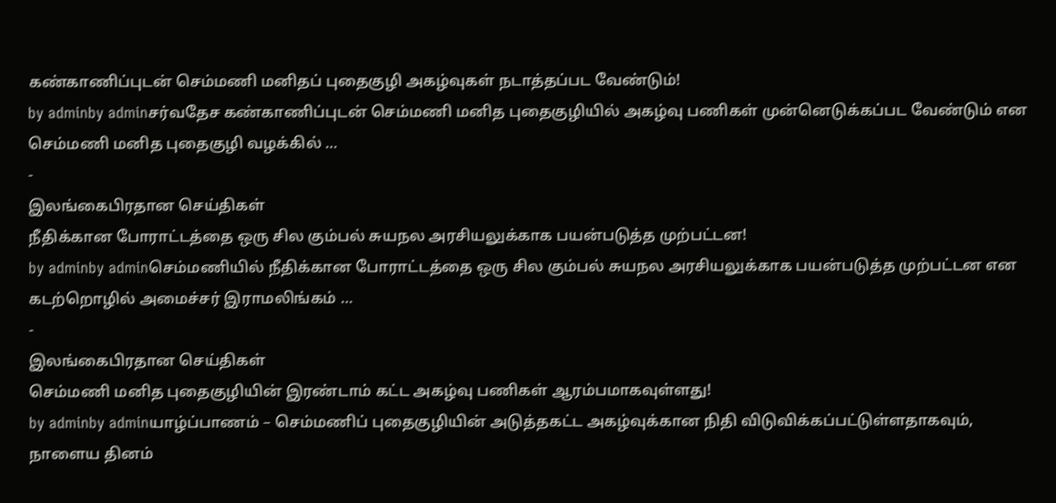கண்காணிப்புடன் செம்மணி மனிதப் புதைகுழி அகழ்வுகள் நடாத்தப்பட வேண்டும்!
by adminby adminசர்வதேச கண்காணிப்புடன் செம்மணி மனித புதைகுழியில் அகழ்வு பணிகள் முன்னெடுக்கப்பட வேண்டும் என செம்மணி மனித புதைகுழி வழக்கில் …
-
இலங்கைபிரதான செய்திகள்
நீதிக்கான போராட்டத்தை ஒரு சில கும்பல் சுயநல அரசியலுக்காக பயன்படுத்த முற்பட்டன!
by adminby adminசெம்மணியில் நீதிக்கான போராட்டத்தை ஒரு சில கும்பல் சுயநல அரசியலுக்காக பயன்படுத்த முற்பட்டன என கடற்றொழில் அமைச்சர் இராமலிங்கம் …
-
இலங்கைபிரதான செய்திகள்
செம்மணி மனித புதைகுழியின் இரண்டாம் கட்ட அகழ்வு பணிகள் ஆரம்பமாகவுள்ளது!
by adminby adminயாழ்ப்பாணம் – செம்மணிப் புதைகுழியின் அடுத்தகட்ட அகழ்வுக்கான நிதி விடுவிக்கப்பட்டுள்ளதாகவும், நாளைய தினம்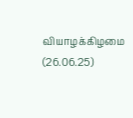வியாழக்கிழமை (26.06.25)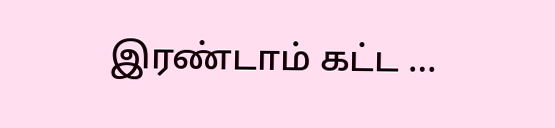இரண்டாம் கட்ட …